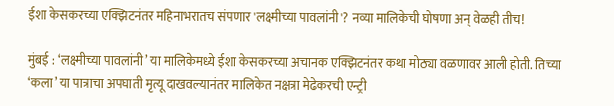ईशा केसकरच्या एक्झिटनंतर महिनाभरातच संपणार 'लक्ष्मीच्या पावलांनी'? नव्या मालिकेची घोषणा अन् वेळही तीच!

मुंबई : ‘लक्ष्मीच्या पावलांनी’ या मालिकेमध्ये ईशा केसकरच्या अचानक एक्झिटनंतर कथा मोठ्या वळणावर आली होती. तिच्या ‘कला’ या पात्राचा अपघाती मृत्यू दाखवल्यानंतर मालिकेत नक्षत्रा मेढेकरची एन्ट्री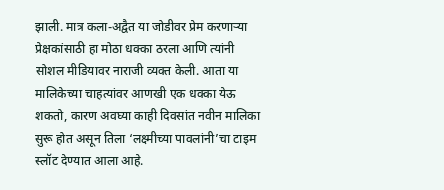झाली. मात्र कला-अद्वैत या जोडीवर प्रेम करणाऱ्या प्रेक्षकांसाठी हा मोठा धक्का ठरला आणि त्यांनी सोशल मीडियावर नाराजी व्यक्त केली. आता या मालिकेच्या चाहत्यांवर आणखी एक धक्का येऊ शकतो, कारण अवघ्या काही दिवसांत नवीन मालिका सुरू होत असून तिला ‘लक्ष्मीच्या पावलांनी’चा टाइम स्लॉट देण्यात आला आहे.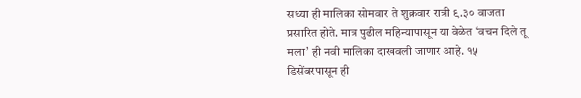सध्या ही मालिका सोमवार ते शुक्रवार रात्री ९.३० वाजता प्रसारित होते. मात्र पुढील महिन्यापासून या वेळेत ‘वचन दिले तू मला’ ही नवी मालिका दाखवली जाणार आहे. १५ डिसेंबरपासून ही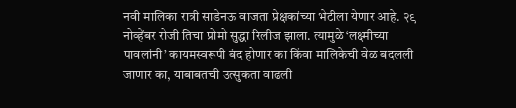नवी मालिका रात्री साडेनऊ वाजता प्रेक्षकांच्या भेटीला येणार आहे. २९ नोव्हेंबर रोजी तिचा प्रोमो सुद्धा रिलीज झाला. त्यामुळे ‘लक्ष्मीच्या पावलांनी’ कायमस्वरूपी बंद होणार का किंवा मालिकेची वेळ बदलली जाणार का, याबाबतची उत्सुकता वाढली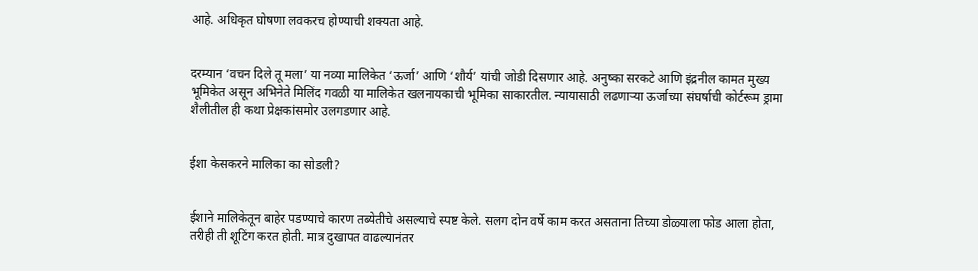आहे. अधिकृत घोषणा लवकरच होण्याची शक्यता आहे.


दरम्यान ‘वचन दिले तू मला’ या नव्या मालिकेत ‘ऊर्जा’ आणि ‘शौर्य’ यांची जोडी दिसणार आहे. अनुष्का सरकटे आणि इंद्रनील कामत मुख्य भूमिकेत असून अभिनेते मिलिंद गवळी या मालिकेत खलनायकाची भूमिका साकारतील. न्यायासाठी लढणाऱ्या ऊर्जाच्या संघर्षाची कोर्टरूम ड्रामा शैलीतील ही कथा प्रेक्षकांसमोर उलगडणार आहे.


ईशा केसकरने मालिका का सोडली?


ईशाने मालिकेतून बाहेर पडण्याचे कारण तब्येतीचे असल्याचे स्पष्ट केले. सलग दोन वर्षे काम करत असताना तिच्या डोळ्याला फोड आला होता, तरीही ती शूटिंग करत होती. मात्र दुखापत वाढल्यानंतर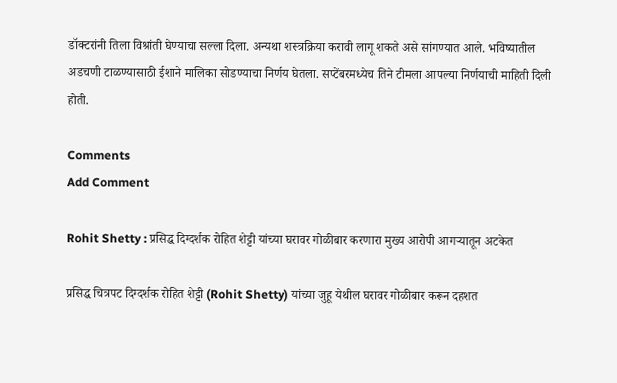डॉक्टरांनी तिला विश्रांती घेण्याचा सल्ला दिला. अन्यथा शस्त्रक्रिया करावी लागू शकते असे सांगण्यात आले. भविष्यातील अडचणी टाळण्यासाठी ईशाने मालिका सोडण्याचा निर्णय घेतला. सप्टेंबरमध्येच तिने टीमला आपल्या निर्णयाची माहिती दिली होती.

Comments
Add Comment

Rohit Shetty : प्रसिद्ध दिग्दर्शक रोहित शेट्टी यांच्या घरावर गोळीबार करणारा मुख्य आरोपी आगऱ्यातून अटकेत

प्रसिद्ध चित्रपट दिग्दर्शक रोहित शेट्टी (Rohit Shetty) यांच्या जुहू येथील घरावर गोळीबार करून दहशत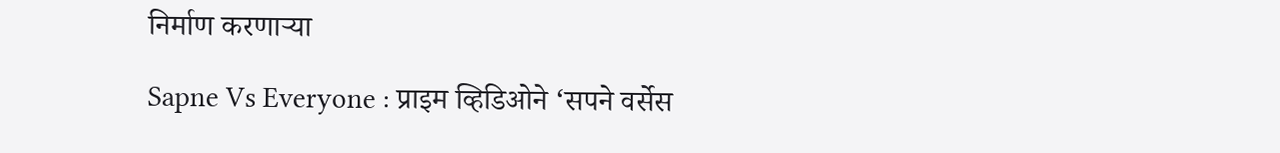निर्माण करणाऱ्या

Sapne Vs Everyone : प्राइम व्हिडिओने ‘सपने वर्सेस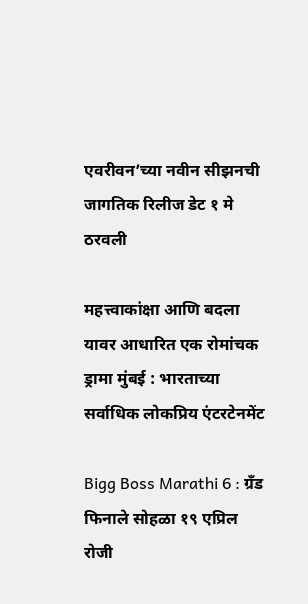एवरीवन’च्या नवीन सीझनची जागतिक रिलीज डेट १ मे ठरवली

महत्त्वाकांक्षा आणि बदला यावर आधारित एक रोमांचक ड्रामा मुंबई : भारताच्या सर्वाधिक लोकप्रिय एंटरटेनमेंट

Bigg Boss Marathi 6 : ग्रँड फिनाले सोहळा १९ एप्रिल रोजी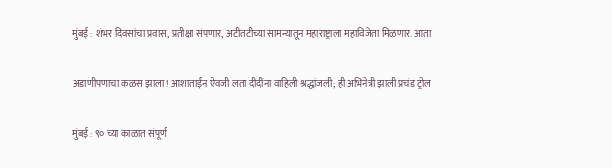मुंबई : शंभर दिवसांचा प्रवास, प्रतीक्षा संपणार, अटीतटीच्या सामन्यातून महाराष्ट्राला महाविजेता मिळणार. आता

अडाणीपणाचा कळस झाला! आशाताईंन ऐवजी लता दीदींना वाहिली श्रद्धांजली; ही अभिनेत्री झाली प्रचंड ट्रोल

मुंबई : ९० च्या काळात संपूर्ण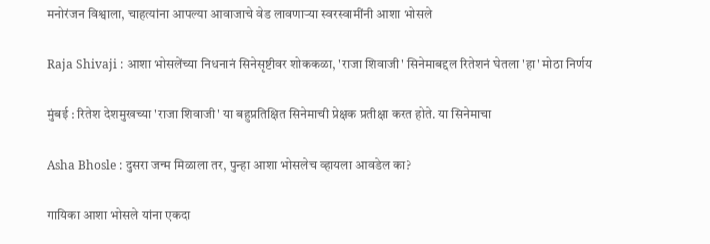मनोरंजन विश्वाला, चाहत्यांना आपल्या आवाजाचे वेड लावणाऱ्या स्वरस्वामींनी आशा भोसले

Raja Shivaji : आशा भोसलेंच्या निधनानं सिनेसृष्टीवर शोककळा, 'राजा शिवाजी' सिनेमाबद्दल रितेशनं घेतला 'हा' मोठा निर्णय

मुंबई : रितेश देशमुखच्या 'राजा शिवाजी' या बहुप्रतिक्षित सिनेमाची प्रेक्षक प्रतीक्षा करत होते. या सिनेमाचा

Asha Bhosle : दुसरा जन्म मिळाला तर, पुन्हा आशा भोसलेच व्हायला आवडेल का?

गायिका आशा भोसले यांना एकदा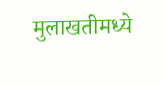मुलाखतीमध्ये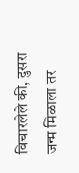विचारलेले की, दुसरा जन्म मिळाला तर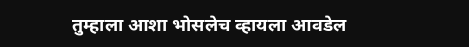तुम्हाला आशा भोसलेच व्हायला आवडेल